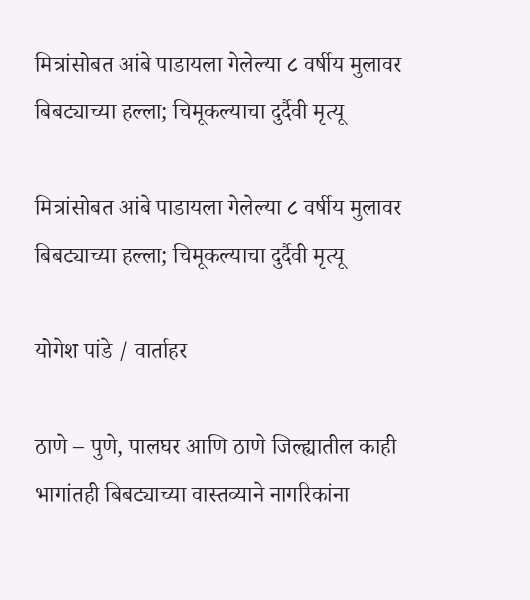मित्रांसोबत आंबे पाडायला गेलेल्या ८ वर्षीय मुलावर बिबट्याच्या हल्ला; चिमूकल्याचा दुर्दैवी मृत्यू

मित्रांसोबत आंबे पाडायला गेलेल्या ८ वर्षीय मुलावर बिबट्याच्या हल्ला; चिमूकल्याचा दुर्दैवी मृत्यू

योगेश पांडे / वार्ताहर

ठाणे – पुणे, पालघर आणि ठाणे जिल्ह्यातील काही भागांतही बिबट्याच्या वास्तव्याने नागरिकांना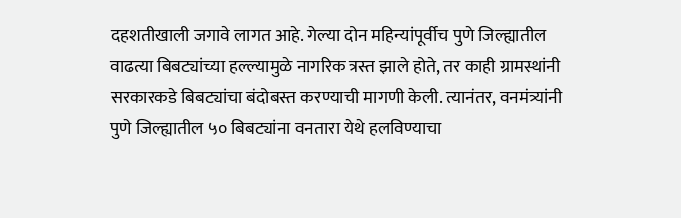दहशतीखाली जगावे लागत आहे. गेल्या दोन महिन्यांपूर्वीच पुणे जिल्ह्यातील वाढत्या बिबट्यांच्या हल्ल्यामुळे नागरिक त्रस्त झाले होते, तर काही ग्रामस्थांनी सरकारकडे बिबट्यांचा बंदोबस्त करण्याची मागणी केली. त्यानंतर, वनमंत्र्यांनी पुणे जिल्ह्यातील ५० बिबट्यांना वनतारा येथे हलविण्याचा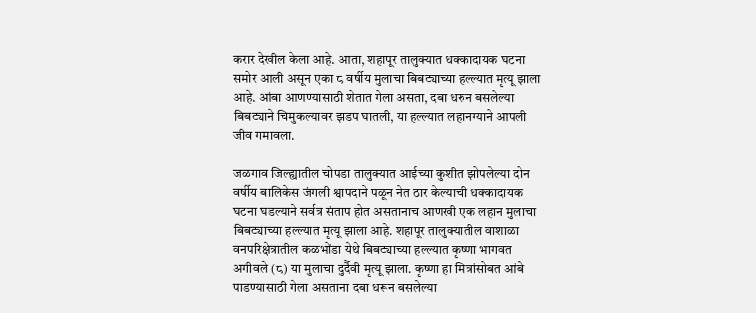करार देखील केला आहे. आता, शहापूर तालुक्यात धक्कादायक घटना समोर आली असून एका ८ वर्षीय मुलाचा बिबट्याच्या हल्ल्यात मृत्यू झाला आहे. आंबा आणण्यासाठी शेतात गेला असता, दबा धरुन बसलेल्या बिबट्याने चिमुकल्यावर झडप घातली, या हल्ल्यात लहानग्याने आपली जीव गमावला.

जळगाव जिल्ह्यातील चोपडा तालुक्यात आईच्या कुशीत झोपलेल्या दोन वर्षीय बालिकेस जंगली श्वापदाने पळून नेत ठार केल्याची धक्कादायक घटना घडल्याने सर्वत्र संताप होत असतानाच आणखी एक लहान मुलाचा बिबट्याच्या हल्ल्यात मृत्यू झाला आहे. शहापूर तालुक्यातील वाशाळा वनपरिक्षेत्रातील कळभोंडा येथे बिबट्याच्या हल्ल्यात कृष्णा भागवत अगीवले (८) या मुलाचा दुर्दैवी मृत्यू झाला. कृष्णा हा मित्रांसोबत आंबे पाडण्यासाठी गेला असताना दबा धरून बसलेल्या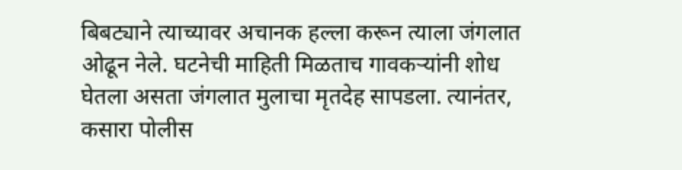बिबट्याने त्याच्यावर अचानक हल्ला करून त्याला जंगलात ओढून नेले. घटनेची माहिती मिळताच गावकऱ्यांनी शोध घेतला असता जंगलात मुलाचा मृतदेह सापडला. त्यानंतर, कसारा पोलीस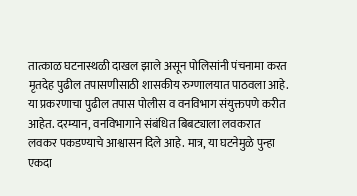तात्काळ घटनास्थळी दाखल झाले असून पोलिसांनी पंचनामा करत मृतदेह पुढील तपासणीसाठी शासकीय रुग्णालयात पाठवला आहे. या प्रकरणाचा पुढील तपास पोलीस व वनविभाग संयुक्तपणे करीत आहेत. दरम्यान, वनविभागाने संबंधित बिबट्याला लवकरात लवकर पकडण्याचे आश्वासन दिले आहे. मात्र, या घटनेमुळे पुन्हा एकदा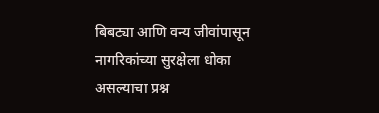बिबट्या आणि वन्य जीवांपासून नागरिकांच्या सुरक्षेला धोका असल्याचा प्रश्न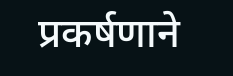प्रकर्षणाने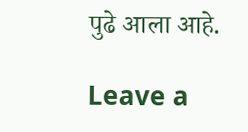पुढे आला आहे.

Leave a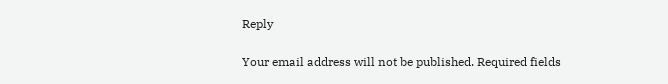Reply

Your email address will not be published. Required fields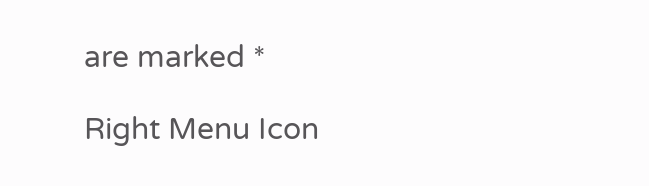are marked *

Right Menu Icon